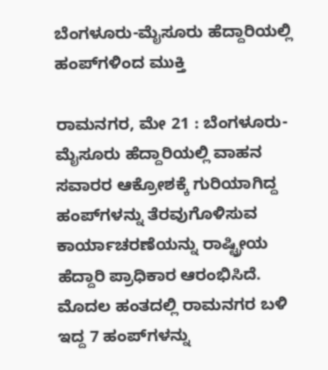ಬೆಂಗಳೂರು-ಮೈಸೂರು ಹೆದ್ದಾರಿಯಲ್ಲಿ ಹಂಪ್‌ಗಳಿಂದ ಮುಕ್ತಿ

ರಾಮನಗರ, ಮೇ 21 : ಬೆಂಗಳೂರು-ಮೈಸೂರು ಹೆದ್ದಾರಿಯಲ್ಲಿ ವಾಹನ ಸವಾರರ ಆಕ್ರೋಶಕ್ಕೆ ಗುರಿಯಾಗಿದ್ದ ಹಂಪ್‌ಗಳನ್ನು ತೆರವುಗೊಳಿಸುವ ಕಾರ್ಯಾಚರಣೆಯನ್ನು ರಾಷ್ಟ್ರೀಯ ಹೆದ್ದಾರಿ ಪ್ರಾಧಿಕಾರ ಆರಂಭಿಸಿದೆ. ಮೊದಲ ಹಂತದಲ್ಲಿ ರಾಮನಗರ ಬಳಿ ಇದ್ದ 7 ಹಂಪ್‌ಗಳನ್ನು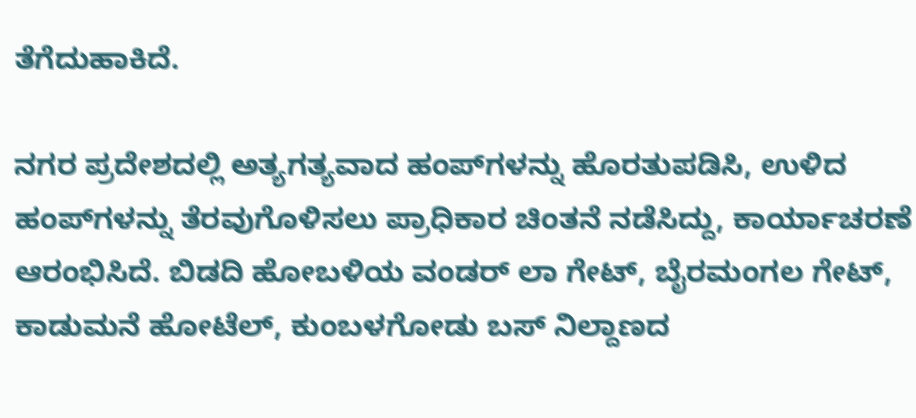ತೆಗೆದುಹಾಕಿದೆ.

ನಗರ ಪ್ರದೇಶದಲ್ಲಿ ಅತ್ಯಗತ್ಯವಾದ ಹಂಪ್‌ಗಳನ್ನು ಹೊರತುಪಡಿಸಿ, ಉಳಿದ ಹಂಪ್‌ಗಳನ್ನು ತೆರವುಗೊಳಿಸಲು ಪ್ರಾಧಿಕಾರ ಚಿಂತನೆ ನಡೆಸಿದ್ದು, ಕಾರ್ಯಾಚರಣೆ ಆರಂಭಿಸಿದೆ. ಬಿಡದಿ ಹೋಬಳಿಯ ವಂಡರ್‌ ಲಾ ಗೇಟ್‌, ಬೈರಮಂಗಲ ಗೇಟ್‌, ಕಾಡುಮನೆ ಹೋಟೆಲ್‌, ಕುಂಬಳಗೋಡು ಬಸ್‌ ನಿಲ್ದಾಣದ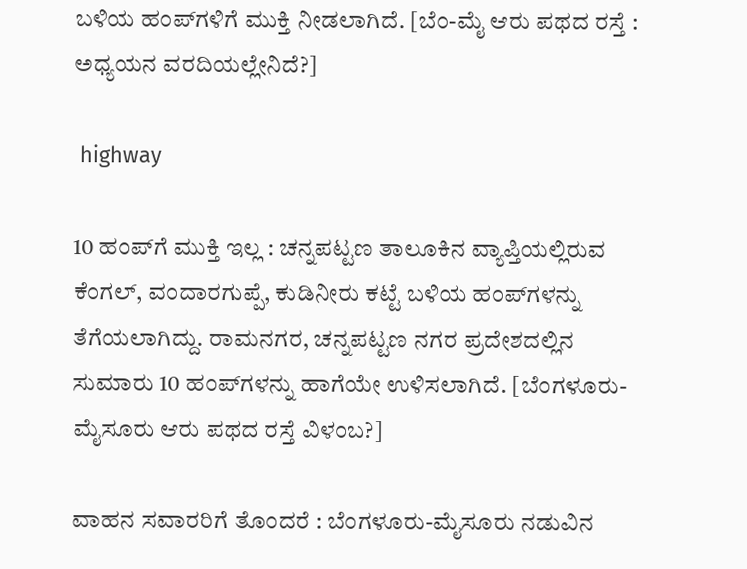ಬಳಿಯ ಹಂಪ್‌ಗಳಿಗೆ ಮುಕ್ತಿ ನೀಡಲಾಗಿದೆ. [ಬೆಂ-ಮೈ ಆರು ಪಥದ ರಸ್ತೆ : ಅಧ್ಯಯನ ವರದಿಯಲ್ಲೇನಿದೆ?]

 highway

10 ಹಂಪ್‌ಗೆ ಮುಕ್ತಿ ಇಲ್ಲ : ಚನ್ನಪಟ್ಟಣ ತಾಲೂಕಿನ ವ್ಯಾಪ್ತಿಯಲ್ಲಿರುವ ಕೆಂಗಲ್, ವಂದಾರಗುಪ್ಪೆ, ಕುಡಿನೀರು ಕಟ್ಟೆ ಬಳಿಯ ಹಂಪ್‌ಗಳನ್ನು ತೆಗೆಯಲಾಗಿದ್ದು. ರಾಮನಗರ, ಚನ್ನಪಟ್ಟಣ ನಗರ ಪ್ರದೇಶದಲ್ಲಿನ ಸುಮಾರು 10 ಹಂಪ್‌ಗಳನ್ನು ಹಾಗೆಯೇ ಉಳಿಸಲಾಗಿದೆ. [ಬೆಂಗಳೂರು-ಮೈಸೂರು ಆರು ಪಥದ ರಸ್ತೆ ವಿಳಂಬ?]

ವಾಹನ ಸವಾರರಿಗೆ ತೊಂದರೆ : ಬೆಂಗಳೂರು-ಮೈಸೂರು ನಡುವಿನ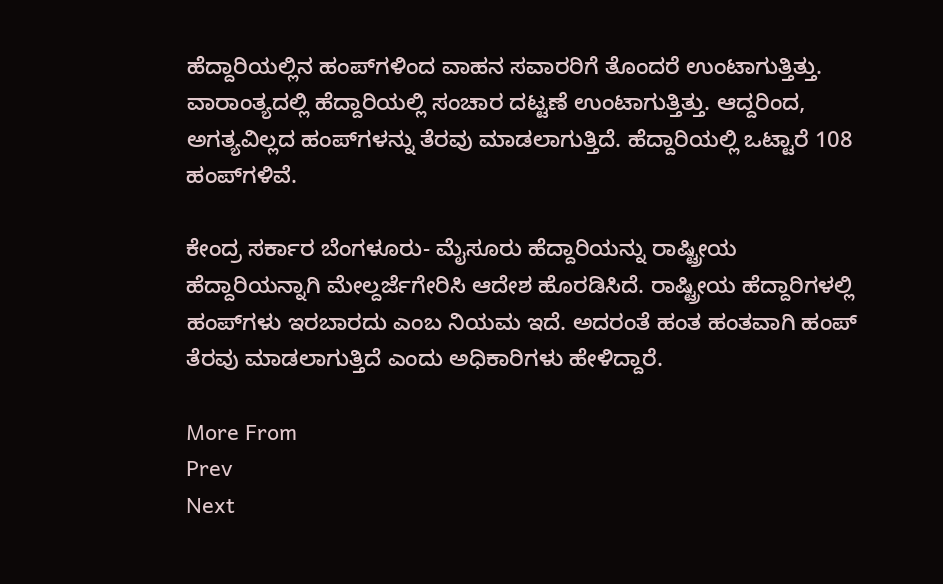ಹೆದ್ದಾರಿಯಲ್ಲಿನ ಹಂಪ್‌ಗಳಿಂದ ವಾಹನ ಸವಾರರಿಗೆ ತೊಂದರೆ ಉಂಟಾಗುತ್ತಿತ್ತು. ವಾರಾಂತ್ಯದಲ್ಲಿ ಹೆದ್ದಾರಿಯಲ್ಲಿ ಸಂಚಾರ ದಟ್ಟಣೆ ಉಂಟಾಗುತ್ತಿತ್ತು. ಆದ್ದರಿಂದ, ಅಗತ್ಯವಿಲ್ಲದ ಹಂಪ್‌ಗಳನ್ನು ತೆರವು ಮಾಡಲಾಗುತ್ತಿದೆ. ಹೆದ್ದಾರಿಯಲ್ಲಿ ಒಟ್ಟಾರೆ 108 ಹಂಪ್‌ಗಳಿವೆ.

ಕೇಂದ್ರ ಸರ್ಕಾರ ಬೆಂಗಳೂರು- ಮೈಸೂರು ಹೆದ್ದಾರಿಯನ್ನು ರಾಷ್ಟ್ರೀಯ ಹೆದ್ದಾರಿಯನ್ನಾಗಿ ಮೇಲ್ದರ್ಜೆಗೇರಿಸಿ ಆದೇಶ ಹೊರಡಿಸಿದೆ. ರಾಷ್ಟ್ರೀಯ ಹೆದ್ದಾರಿಗಳಲ್ಲಿ ಹಂಪ್‌ಗಳು ಇರಬಾರದು ಎಂಬ ನಿಯಮ ಇದೆ. ಅದರಂತೆ ಹಂತ ಹಂತವಾಗಿ ಹಂಪ್ ತೆರವು ಮಾಡಲಾಗುತ್ತಿದೆ ಎಂದು ಅಧಿಕಾರಿಗಳು ಹೇಳಿದ್ದಾರೆ.

More From
Prev
Next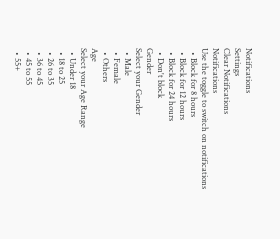Notifications
Settings
Clear Notifications
Notifications
Use the toggle to switch on notifications
  • Block for 8 hours
  • Block for 12 hours
  • Block for 24 hours
  • Don't block
Gender
Select your Gender
  • Male
  • Female
  • Others
Age
Select your Age Range
  • Under 18
  • 18 to 25
  • 26 to 35
  • 36 to 45
  • 45 to 55
  • 55+